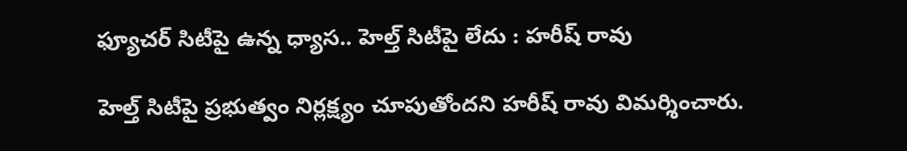ఫ్యూచర్ సిటీపై ఉన్న ధ్యాస.. హెల్త్ సిటీపై లేదు : హరీష్ రావు

హెల్త్ సిటీపై ప్రభుత్వం నిర్లక్ష్యం చూపుతోందని హరీష్ రావు విమర్శించారు.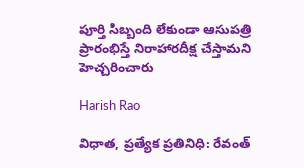పూర్తి సిబ్బంది లేకుండా ఆసుపత్రి ప్రారంభిస్తే నిరాహారదీక్ష చేస్తామని హెచ్చరించారు

Harish Rao

విధాత, ప్రత్యేక ప్రతినిధి: రేవంత్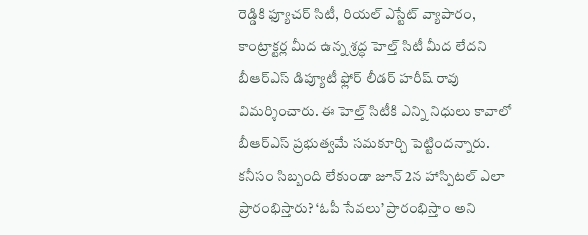రెడ్డికి ఫ్యూచర్ సిటీ, రియల్ ఎస్టేట్ వ్యాపారం, కాంట్రాక్టర్ల మీద ఉన్న శ్రద్ధ హెల్త్ సిటీ మీద లేదని బీఆర్ఎస్ డిప్యూటీ ఫ్లోర్ లీడర్ హరీష్ రావు విమర్శించారు. ఈ హెల్త్ సిటీకి ఎన్ని నిధులు కావాలో బీఆర్ఎస్ ప్రభుత్వమే సమకూర్చి పెట్టిందన్నారు. కనీసం సిబ్బంది లేకుండా జూన్ 2న హాస్పిటల్ ఎలా ప్రారంభిస్తారు? ‘ఓపీ సేవలు’ ప్రారంభిస్తాం అని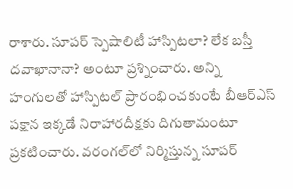రాశారు. సూపర్ స్పెషాలిటీ హాస్పిటలా? లేక బస్తీ దవాఖానానా? అంటూ ప్రశ్నించారు. అన్ని హంగులతో హాస్పిటల్ ప్రారంభించకుంటే బీఆర్ఎస్ పక్షాన ఇక్కడే నిరాహారదీక్షకు దిగుతామంటూ ప్రకటించారు. వరంగల్‌లో నిర్మిస్తున్న సూపర్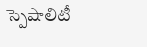స్పెషాలిటీ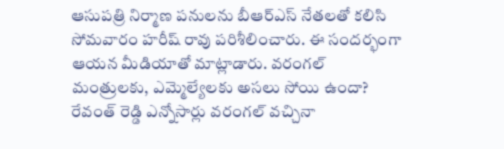ఆసుపత్రి నిర్మాణ పనులను బీఆర్ఎస్ నేతలతో కలిసి సోమవారం హరీష్ రావు పరిశీలించారు. ఈ సందర్భంగా ఆయన మీడియాతో మాట్లాడారు. వరంగల్ మంత్రులకు, ఎమ్మెల్యేలకు అసలు సోయి ఉందా? రేవంత్ రెడ్డి ఎన్నోసార్లు వరంగల్ వచ్చినా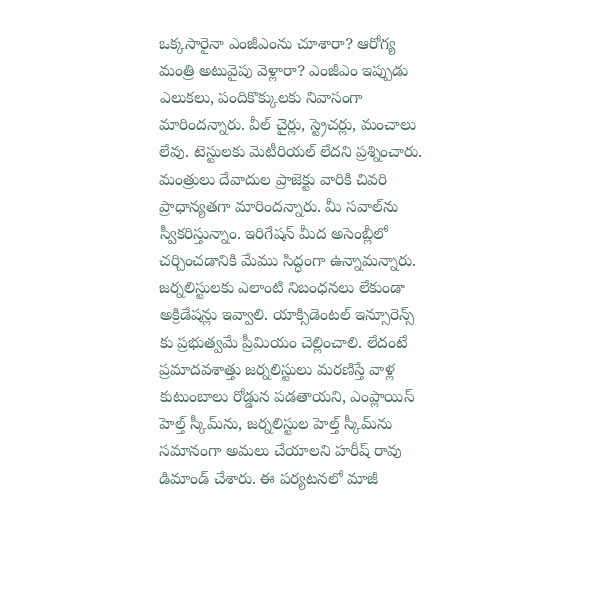ఒక్కసారైనా ఎంజీఎంను చూశారా? ఆరోగ్య మంత్రి అటువైపు వెళ్లారా? ఎంజీఎం ఇప్పుడు ఎలుకలు, పందికొక్కులకు నివాసంగా మారిందన్నారు. వీల్ చైర్లు, స్ట్రెచర్లు, మంచాలు లేవు. టెస్టులకు మెటీరియల్ లేదని ప్రశ్నించారు. మంత్రులు దేవాదుల ప్రాజెక్టు వారికి చివరి ప్రాధాన్యతగా మారిందన్నారు. మీ సవాల్‌ను స్వీకరిస్తున్నాం. ఇరిగేషన్ మీద అసెంబ్లీలో చర్చించడానికి మేము సిద్ధంగా ఉన్నామన్నారు. జర్నలిస్టులకు ఎలాంటి నిబంధనలు లేకుండా అక్రిడేషన్లు ఇవ్వాలి. యాక్సిడెంటల్ ఇన్సూరెన్స్ కు ప్రభుత్వమే ప్రీమియం చెల్లించాలి. లేదంటే ప్రమాదవశాత్తు జర్నలిస్టులు మరణిస్తే వాళ్ల కుటుంబాలు రోడ్డున పడతాయని, ఎంప్లాయిస్ హెల్త్ స్కీమ్‌ను, జర్నలిస్టుల హెల్త్ స్కీమ్‌ను సమానంగా అమలు చేయాలని హరీష్ రావు డిమాండ్ చేశారు. ఈ పర్యటనలో మాజీ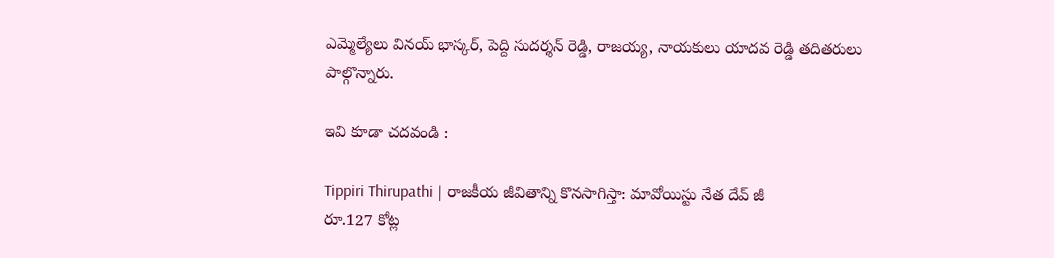ఎమ్మెల్యేలు వినయ్ భాస్కర్, పెద్ది సుదర్శన్ రెడ్డి, రాజయ్య, నాయకులు యాదవ రెడ్డి తదితరులు పాల్గొన్నారు.

ఇవి కూడా చదవండి :

Tippiri Thirupathi | రాజకీయ జీవితాన్ని కొనసాగిస్తా: మావోయిస్టు నేత దేవ్ జీ
రూ.127 కోట్ల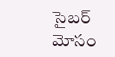సైబర్ మోసం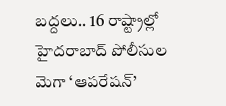బద్దలు.. 16 రాష్ట్రాల్లో హైదరాబాద్ పోలీసుల మెగా ‘ఆపరేషన్’